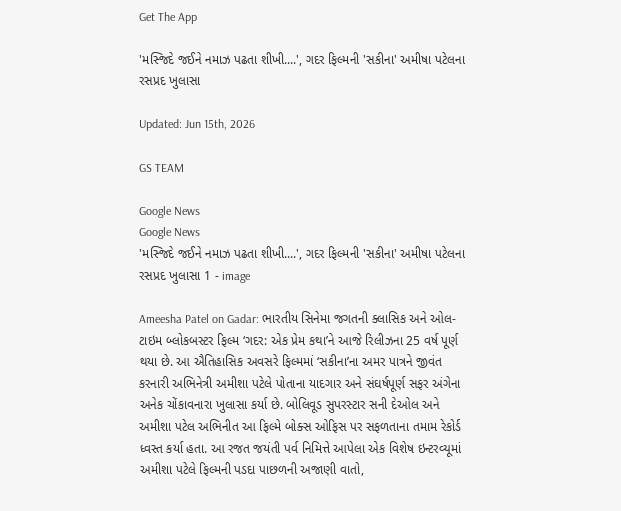Get The App

'મસ્જિદે જઈને નમાઝ પઢતા શીખી....', ગદર ફિલ્મની 'સકીના' અમીષા પટેલના રસપ્રદ ખુલાસા

Updated: Jun 15th, 2026

GS TEAM

Google News
Google News
'મસ્જિદે જઈને નમાઝ પઢતા શીખી....', ગદર ફિલ્મની 'સકીના' અમીષા પટેલના રસપ્રદ ખુલાસા 1 - image

Ameesha Patel on Gadar: ભારતીય સિનેમા જગતની ક્લાસિક અને ઓલ-ટાઇમ બ્લોકબસ્ટર ફિલ્મ ‘ગદર: એક પ્રેમ કથા’ને આજે રિલીઝના 25 વર્ષ પૂર્ણ થયા છે. આ ઐતિહાસિક અવસરે ફિલ્મમાં ‘સકીના’ના અમર પાત્રને જીવંત કરનારી અભિનેત્રી અમીશા પટેલે પોતાના યાદગાર અને સંઘર્ષપૂર્ણ સફર અંગેના અનેક ચોંકાવનારા ખુલાસા કર્યા છે. બોલિવૂડ સુપરસ્ટાર સની દેઓલ અને અમીશા પટેલ અભિનીત આ ફિલ્મે બોક્સ ઓફિસ પર સફળતાના તમામ રેકોર્ડ ધ્વસ્ત કર્યા હતા. આ રજત જયંતી પર્વ નિમિત્તે આપેલા એક વિશેષ ઇન્ટરવ્યૂમાં અમીશા પટેલે ફિલ્મની પડદા પાછળની અજાણી વાતો,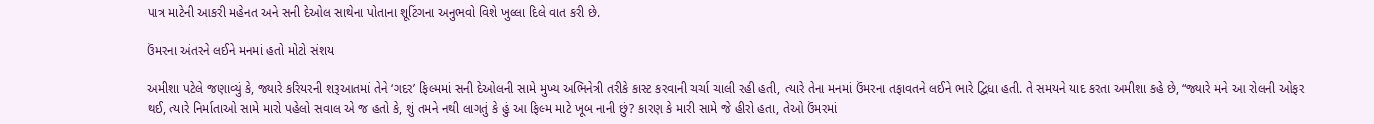પાત્ર માટેની આકરી મહેનત અને સની દેઓલ સાથેના પોતાના શૂટિંગના અનુભવો વિશે ખુલ્લા દિલે વાત કરી છે.

ઉંમરના અંતરને લઈને મનમાં હતો મોટો સંશય

અમીશા પટેલે જણાવ્યું કે, જ્યારે કરિયરની શરૂઆતમાં તેને ‘ગદર’ ફિલ્મમાં સની દેઓલની સામે મુખ્ય અભિનેત્રી તરીકે કાસ્ટ કરવાની ચર્ચા ચાલી રહી હતી, ત્યારે તેના મનમાં ઉંમરના તફાવતને લઈને ભારે દ્વિધા હતી. તે સમયને યાદ કરતા અમીશા કહે છે, “જ્યારે મને આ રોલની ઓફર થઈ, ત્યારે નિર્માતાઓ સામે મારો પહેલો સવાલ એ જ હતો કે, શું તમને નથી લાગતું કે હું આ ફિલ્મ માટે ખૂબ નાની છું? કારણ કે મારી સામે જે હીરો હતા, તેઓ ઉંમરમાં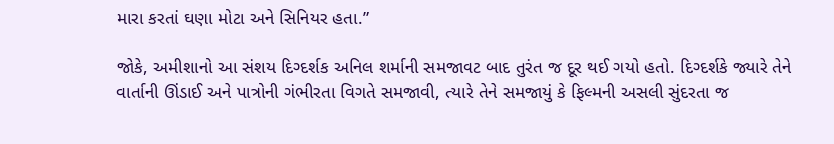મારા કરતાં ઘણા મોટા અને સિનિયર હતા.”

જોકે, અમીશાનો આ સંશય દિગ્દર્શક અનિલ શર્માની સમજાવટ બાદ તુરંત જ દૂર થઈ ગયો હતો. દિગ્દર્શકે જ્યારે તેને વાર્તાની ઊંડાઈ અને પાત્રોની ગંભીરતા વિગતે સમજાવી, ત્યારે તેને સમજાયું કે ફિલ્મની અસલી સુંદરતા જ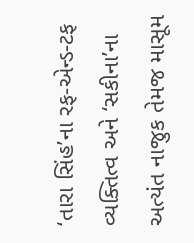‘તારા સિંહ’ના રફ-એન્ડ-ટફ વ્યક્તિત્વ અને ‘સકીના’ના અત્યંત નાજુક તેમજ માસૂમ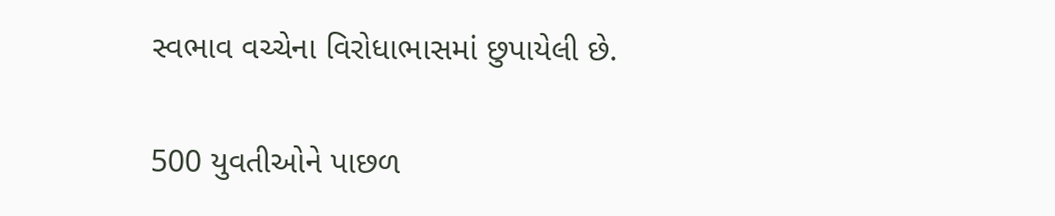સ્વભાવ વચ્ચેના વિરોધાભાસમાં છુપાયેલી છે.

500 યુવતીઓને પાછળ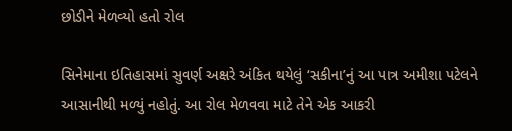છોડીને મેળવ્યો હતો રોલ

સિનેમાના ઇતિહાસમાં સુવર્ણ અક્ષરે અંકિત થયેલું ‘સકીના’નું આ પાત્ર અમીશા પટેલને આસાનીથી મળ્યું નહોતું. આ રોલ મેળવવા માટે તેને એક આકરી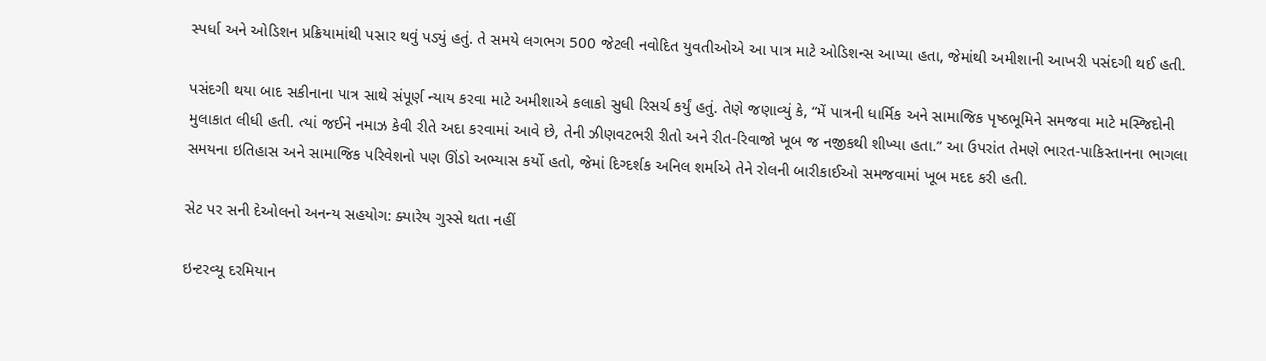સ્પર્ધા અને ઓડિશન પ્રક્રિયામાંથી પસાર થવું પડ્યું હતું. તે સમયે લગભગ 500 જેટલી નવોદિત યુવતીઓએ આ પાત્ર માટે ઓડિશન્સ આપ્યા હતા, જેમાંથી અમીશાની આખરી પસંદગી થઈ હતી.

પસંદગી થયા બાદ સકીનાના પાત્ર સાથે સંપૂર્ણ ન્યાય કરવા માટે અમીશાએ કલાકો સુધી રિસર્ચ કર્યું હતું. તેણે જણાવ્યું કે, “મેં પાત્રની ધાર્મિક અને સામાજિક પૃષ્ઠભૂમિને સમજવા માટે મસ્જિદોની મુલાકાત લીધી હતી. ત્યાં જઈને નમાઝ કેવી રીતે અદા કરવામાં આવે છે, તેની ઝીણવટભરી રીતો અને રીત-રિવાજો ખૂબ જ નજીકથી શીખ્યા હતા.” આ ઉપરાંત તેમણે ભારત-પાકિસ્તાનના ભાગલા સમયના ઇતિહાસ અને સામાજિક પરિવેશનો પણ ઊંડો અભ્યાસ કર્યો હતો, જેમાં દિગ્દર્શક અનિલ શર્માએ તેને રોલની બારીકાઈઓ સમજવામાં ખૂબ મદદ કરી હતી.

સેટ પર સની દેઓલનો અનન્ય સહયોગ: ક્યારેય ગુસ્સે થતા નહીં

ઇન્ટરવ્યૂ દરમિયાન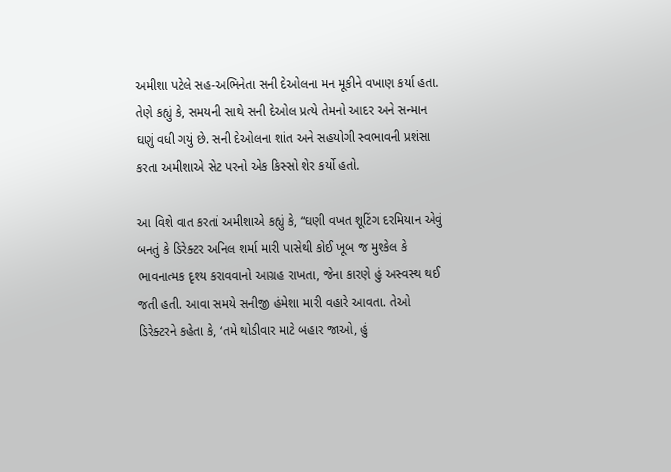અમીશા પટેલે સહ-અભિનેતા સની દેઓલના મન મૂકીને વખાણ કર્યા હતા. તેણે કહ્યું કે, સમયની સાથે સની દેઓલ પ્રત્યે તેમનો આદર અને સન્માન ઘણું વધી ગયું છે. સની દેઓલના શાંત અને સહયોગી સ્વભાવની પ્રશંસા કરતા અમીશાએ સેટ પરનો એક કિસ્સો શેર કર્યો હતો.

આ વિશે વાત કરતાં અમીશાએ કહ્યું કે, “ઘણી વખત શૂટિંગ દરમિયાન એવું બનતું કે ડિરેક્ટર અનિલ શર્મા મારી પાસેથી કોઈ ખૂબ જ મુશ્કેલ કે ભાવનાત્મક દૃશ્ય કરાવવાનો આગ્રહ રાખતા, જેના કારણે હું અસ્વસ્થ થઈ જતી હતી. આવા સમયે સનીજી હંમેશા મારી વહારે આવતા. તેઓ ડિરેક્ટરને કહેતા કે, ‘તમે થોડીવાર માટે બહાર જાઓ, હું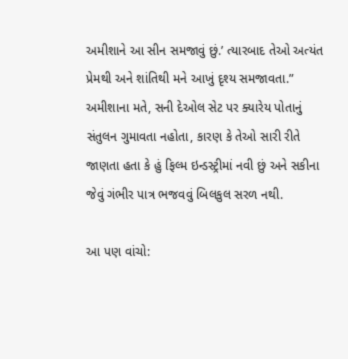અમીશાને આ સીન સમજાવું છું.’ ત્યારબાદ તેઓ અત્યંત પ્રેમથી અને શાંતિથી મને આખું દૃશ્ય સમજાવતા.” અમીશાના મતે, સની દેઓલ સેટ પર ક્યારેય પોતાનું સંતુલન ગુમાવતા નહોતા, કારણ કે તેઓ સારી રીતે જાણતા હતા કે હું ફિલ્મ ઇન્ડસ્ટ્રીમાં નવી છું અને સકીના જેવું ગંભીર પાત્ર ભજવવું બિલકુલ સરળ નથી.

આ પણ વાંચો: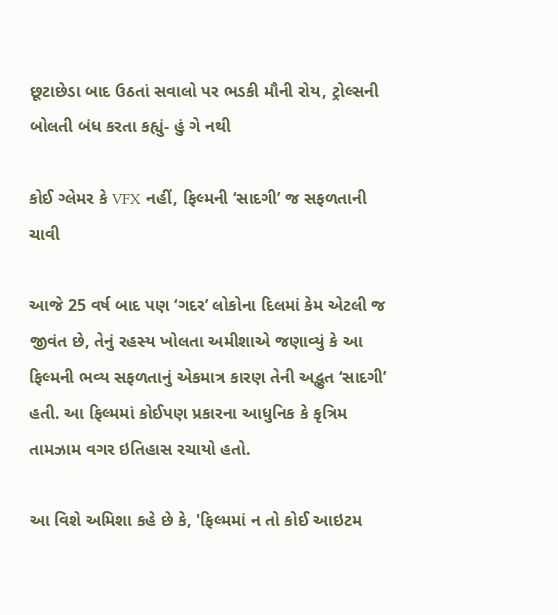છૂટાછેડા બાદ ઉઠતાં સવાલો પર ભડકી મૌની રોય, ટ્રોલ્સની બોલતી બંધ કરતા કહ્યું- હું ગે નથી

કોઈ ગ્લેમર કે VFX નહીં, ફિલ્મની ‘સાદગી’ જ સફળતાની ચાવી

આજે 25 વર્ષ બાદ પણ ‘ગદર’ લોકોના દિલમાં કેમ એટલી જ જીવંત છે, તેનું રહસ્ય ખોલતા અમીશાએ જણાવ્યું કે આ ફિલ્મની ભવ્ય સફળતાનું એકમાત્ર કારણ તેની અદ્ભુત ‘સાદગી’ હતી. આ ફિલ્મમાં કોઈપણ પ્રકારના આધુનિક કે કૃત્રિમ તામઝામ વગર ઇતિહાસ રચાયો હતો.

આ વિશે અમિશા કહે છે કે, 'ફિલ્મમાં ન તો કોઈ આઇટમ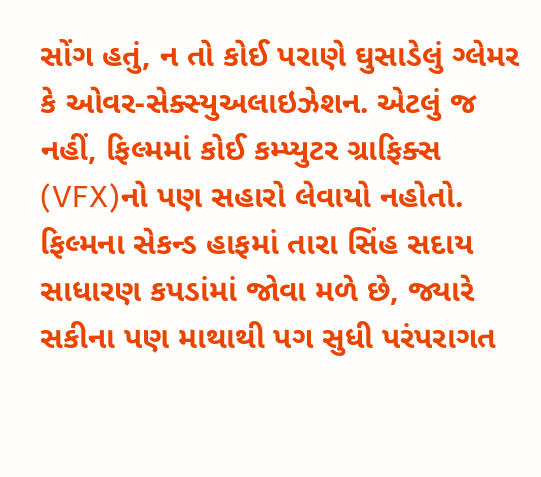સોંગ હતું, ન તો કોઈ પરાણે ઘુસાડેલું ગ્લેમર કે ઓવર-સેક્સ્યુઅલાઇઝેશન. એટલું જ નહીં, ફિલ્મમાં કોઈ કમ્પ્યુટર ગ્રાફિક્સ (VFX)નો પણ સહારો લેવાયો નહોતો. ફિલ્મના સેકન્ડ હાફમાં તારા સિંહ સદાય સાધારણ કપડાંમાં જોવા મળે છે, જ્યારે સકીના પણ માથાથી પગ સુધી પરંપરાગત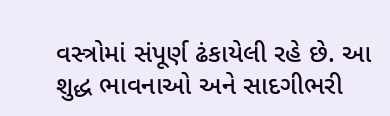વસ્ત્રોમાં સંપૂર્ણ ઢંકાયેલી રહે છે. આ શુદ્ધ ભાવનાઓ અને સાદગીભરી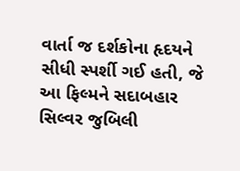વાર્તા જ દર્શકોના હૃદયને સીધી સ્પર્શી ગઈ હતી, જે આ ફિલ્મને સદાબહાર સિલ્વર જુબિલી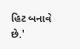હિટ બનાવે છે.'